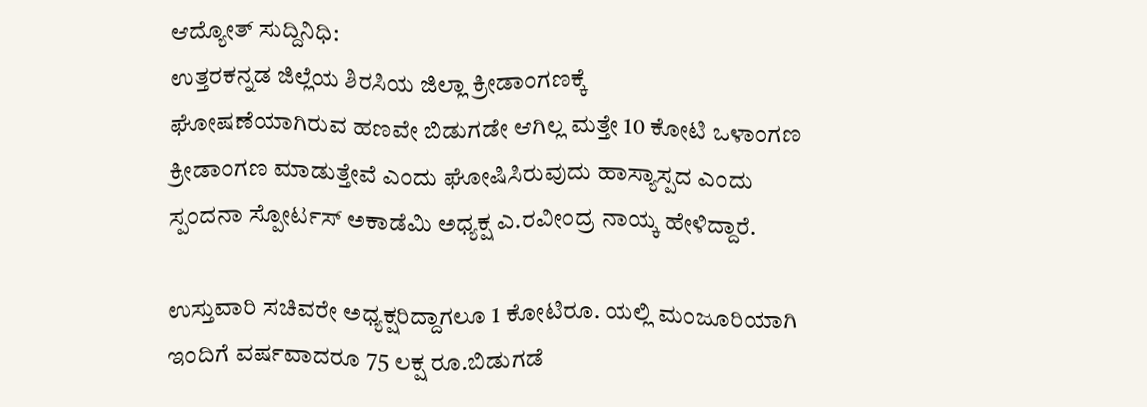ಆದ್ಯೋತ್ ಸುದ್ದಿನಿಧಿ:
ಉತ್ತರಕನ್ನಡ ಜಿಲ್ಲೆಯ ಶಿರಸಿಯ ಜಿಲ್ಲಾ ಕ್ರೀಡಾಂಗಣಕ್ಕೆ
ಘೋಷಣೆಯಾಗಿರುವ ಹಣವೇ ಬಿಡುಗಡೇ ಆಗಿಲ್ಲ ಮತ್ತೇ 10 ಕೋಟಿ ಒಳಾಂಗಣ ಕ್ರೀಡಾಂಗಣ ಮಾಡುತ್ತೇವೆ ಎಂದು ಘೋಷಿಸಿರುವುದು ಹಾಸ್ಯಾಸ್ಪದ ಎಂದು ಸ್ಪಂದನಾ ಸ್ಪೋರ್ಟಸ್ ಅಕಾಡೆಮಿ ಅಧ್ಯಕ್ಷ ಎ.ರವೀಂದ್ರ ನಾಯ್ಕ ಹೇಳಿದ್ದಾರೆ.

ಉಸ್ತುವಾರಿ ಸಚಿವರೇ ಅಧ್ಯಕ್ಷರಿದ್ದಾಗಲೂ 1 ಕೋಟಿರೂ. ಯಲ್ಲಿ ಮಂಜೂರಿಯಾಗಿ ಇಂದಿಗೆ ವರ್ಷವಾದರೂ 75 ಲಕ್ಷ ರೂ.ಬಿಡುಗಡೆ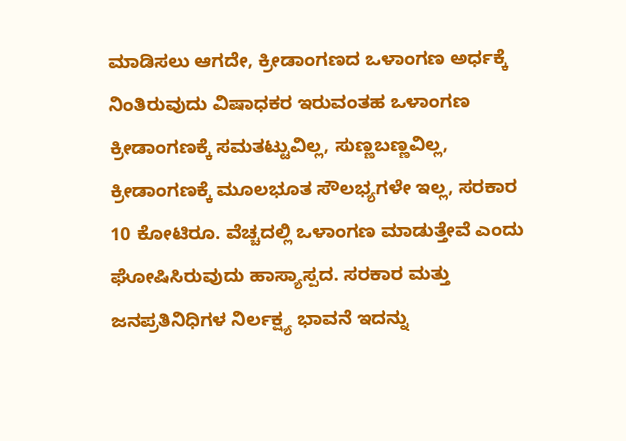ಮಾಡಿಸಲು ಆಗದೇ, ಕ್ರೀಡಾಂಗಣದ ಒಳಾಂಗಣ ಅರ್ಧಕ್ಕೆ ನಿಂತಿರುವುದು ವಿಷಾಧಕರ ಇರುವಂತಹ ಒಳಾಂಗಣ ಕ್ರೀಡಾಂಗಣಕ್ಕೆ ಸಮತಟ್ಟುವಿಲ್ಲ, ಸುಣ್ಣಬಣ್ಣವಿಲ್ಲ, ಕ್ರೀಡಾಂಗಣಕ್ಕೆ ಮೂಲಭೂತ ಸೌಲಭ್ಯಗಳೇ ಇಲ್ಲ, ಸರಕಾರ 10 ಕೋಟಿರೂ. ವೆಚ್ಚದಲ್ಲಿ ಒಳಾಂಗಣ ಮಾಡುತ್ತೇವೆ ಎಂದು ಘೋಷಿಸಿರುವುದು ಹಾಸ್ಯಾಸ್ಪದ. ಸರಕಾರ ಮತ್ತು ಜನಪ್ರತಿನಿಧಿಗಳ ನಿರ್ಲಕ್ಷ್ಯ ಭಾವನೆ ಇದನ್ನು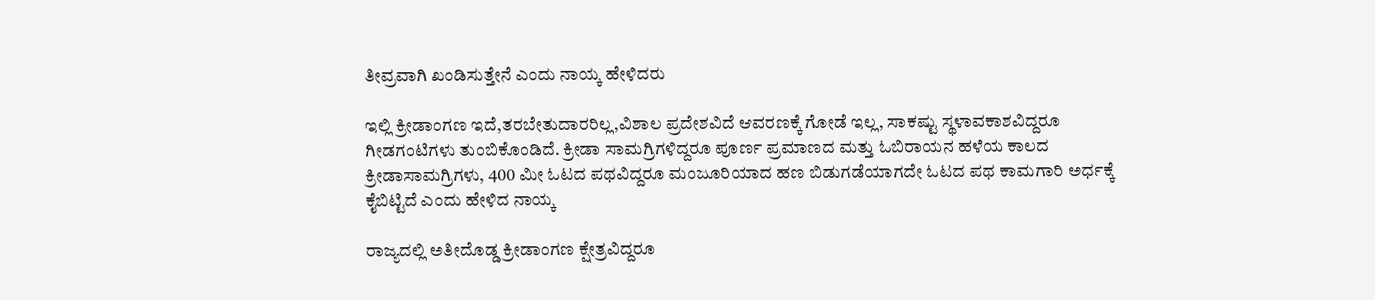ತೀವ್ರವಾಗಿ ಖಂಡಿಸುತ್ತೇನೆ ಎಂದು ನಾಯ್ಕ ಹೇಳಿದರು

ಇಲ್ಲಿ ಕ್ರೀಡಾಂಗಣ ಇದೆ,ತರಬೇತುದಾರರಿಲ್ಲ,ವಿಶಾಲ ಪ್ರದೇಶವಿದೆ ಆವರಣಕ್ಕೆ ಗೋಡೆ ಇಲ್ಲ, ಸಾಕಷ್ಟು ಸ್ಥಳಾವಕಾಶವಿದ್ದರೂ ಗೀಡಗಂಟಿಗಳು ತುಂಬಿಕೊಂಡಿದೆ. ಕ್ರೀಡಾ ಸಾಮಗ್ರಿಗಳಿದ್ದರೂ ಪೂರ್ಣ ಪ್ರಮಾಣದ ಮತ್ತು ಓಬಿರಾಯನ ಹಳೆಯ ಕಾಲದ ಕ್ರೀಡಾಸಾಮಗ್ರಿಗಳು, 400 ಮೀ ಓಟದ ಪಥವಿದ್ದರೂ ಮಂಜೂರಿಯಾದ ಹಣ ಬಿಡುಗಡೆಯಾಗದೇ ಓಟದ ಪಥ ಕಾಮಗಾರಿ ಅರ್ಧಕ್ಕೆ ಕೈಬಿಟ್ಟಿದೆ ಎಂದು ಹೇಳಿದ ನಾಯ್ಕ

ರಾಜ್ಯದಲ್ಲಿ ಅತೀದೊಡ್ಡ ಕ್ರೀಡಾಂಗಣ ಕ್ಷೇತ್ರವಿದ್ದರೂ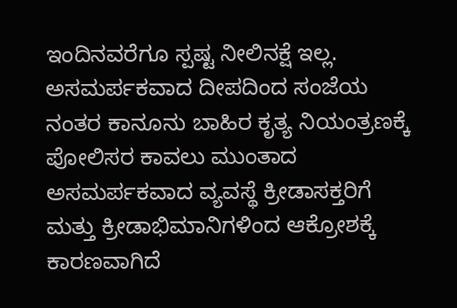ಇಂದಿನವರೆಗೂ ಸ್ಪಷ್ಟ ನೀಲಿನಕ್ಷೆ ಇಲ್ಲ. ಅಸಮರ್ಪಕವಾದ ದೀಪದಿಂದ ಸಂಜೆಯ ನಂತರ ಕಾನೂನು ಬಾಹಿರ ಕೃತ್ಯ ನಿಯಂತ್ರಣಕ್ಕೆ ಪೋಲಿಸರ ಕಾವಲು ಮುಂತಾದ ಅಸಮರ್ಪಕವಾದ ವ್ಯವಸ್ಥೆ ಕ್ರೀಡಾಸಕ್ತರಿಗೆ ಮತ್ತು ಕ್ರೀಡಾಭಿಮಾನಿಗಳಿಂದ ಆಕ್ರೋಶಕ್ಕೆ ಕಾರಣವಾಗಿದೆ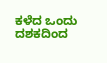ಕಳೆದ ಒಂದು ದಶಕದಿಂದ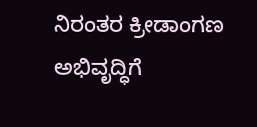ನಿರಂತರ ಕ್ರೀಡಾಂಗಣ ಅಭಿವೃದ್ಧಿಗೆ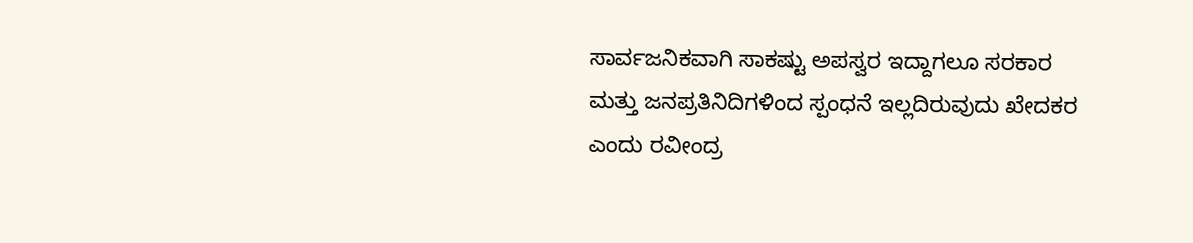ಸಾರ್ವಜನಿಕವಾಗಿ ಸಾಕಷ್ಟು ಅಪಸ್ವರ ಇದ್ದಾಗಲೂ ಸರಕಾರ ಮತ್ತು ಜನಪ್ರತಿನಿದಿಗಳಿಂದ ಸ್ಪಂಧನೆ ಇಲ್ಲದಿರುವುದು ಖೇದಕರ ಎಂದು ರವೀಂದ್ರ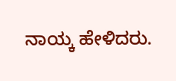ನಾಯ್ಕ ಹೇಳಿದರು.